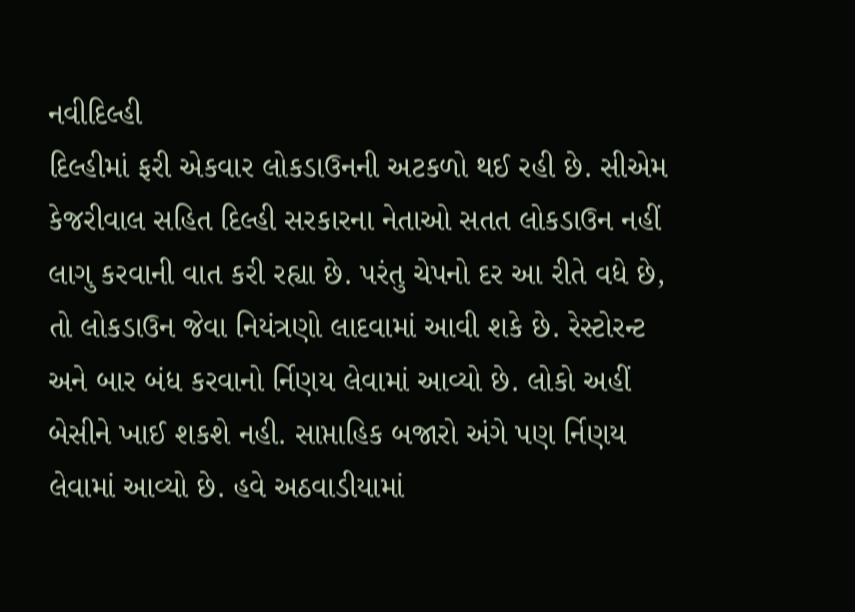નવીદિલ્હી
દિલ્હીમાં ફરી એકવાર લોકડાઉનની અટકળો થઈ રહી છે. સીએમ કેજરીવાલ સહિત દિલ્હી સરકારના નેતાઓ સતત લોકડાઉન નહીં લાગુ કરવાની વાત કરી રહ્યા છે. પરંતુ ચેપનો દર આ રીતે વધે છે, તો લોકડાઉન જેવા નિયંત્રણો લાદવામાં આવી શકે છે. રેસ્ટોરન્ટ અને બાર બંધ કરવાનો ર્નિણય લેવામાં આવ્યો છે. લોકો અહીં બેસીને ખાઈ શકશે નહી. સાપ્તાહિક બજારો અંગે પણ ર્નિણય લેવામાં આવ્યો છે. હવે અઠવાડીયામાં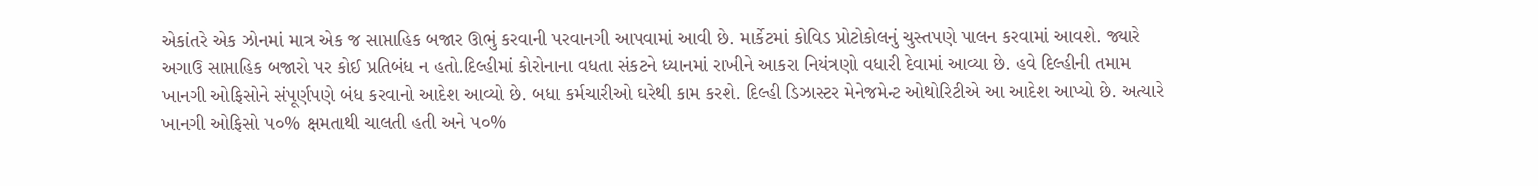એકાંતરે એક ઝોનમાં માત્ર એક જ સાપ્તાહિક બજાર ઊભું કરવાની પરવાનગી આપવામાં આવી છે. માર્કેટમાં કોવિડ પ્રોટોકોલનું ચુસ્તપણે પાલન કરવામાં આવશે. જ્યારે અગાઉ સાપ્તાહિક બજારો પર કોઈ પ્રતિબંધ ન હતો.દિલ્હીમાં કોરોનાના વધતા સંકટને ધ્યાનમાં રાખીને આકરા નિયંત્રણો વધારી દેવામાં આવ્યા છે. હવે દિલ્હીની તમામ ખાનગી ઓફિસોને સંપૂર્ણપણે બંધ કરવાનો આદેશ આવ્યો છે. બધા કર્મચારીઓ ઘરેથી કામ કરશે. દિલ્હી ડિઝાસ્ટર મેનેજમેન્ટ ઓથોરિટીએ આ આદેશ આપ્યો છે. અત્યારે ખાનગી ઓફિસો ૫૦% ક્ષમતાથી ચાલતી હતી અને ૫૦%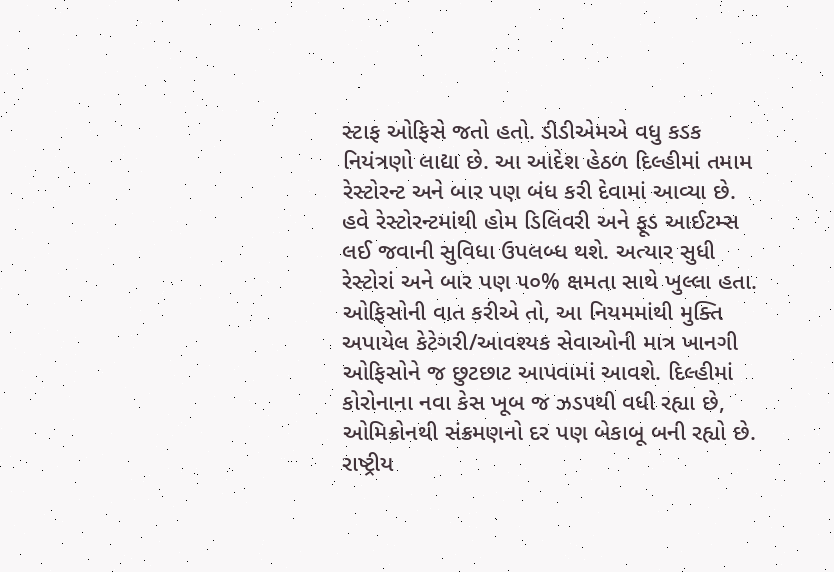સ્ટાફ ઓફિસે જતો હતો. ડીડીએમએ વધુ કડક નિયંત્રણો લાદ્યા છે. આ આદેશ હેઠળ દિલ્હીમાં તમામ રેસ્ટોરન્ટ અને બાર પણ બંધ કરી દેવામાં આવ્યા છે. હવે રેસ્ટોરન્ટમાંથી હોમ ડિલિવરી અને ફૂડ આઈટમ્સ લઈ જવાની સુવિધા ઉપલબ્ધ થશે. અત્યાર સુધી રેસ્ટોરાં અને બાર પણ ૫૦% ક્ષમતા સાથે ખુલ્લા હતા. ઓફિસોની વાત કરીએ તો, આ નિયમમાંથી મુક્તિ અપાયેલ કેટેગરી/આવશ્યક સેવાઓની માત્ર ખાનગી ઓફિસોને જ છુટછાટ આપવામાં આવશે. દિલ્હીમાં કોરોનાના નવા કેસ ખૂબ જ ઝડપથી વધી રહ્યા છે, ઓમિક્રોનથી સંક્રમણનો દર પણ બેકાબૂ બની રહ્યો છે. રાષ્ટ્રીય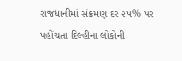રાજધાનીમાં સંક્રમણ દર ૨૫% પર પહોંચતા દિલ્હીના લોકોની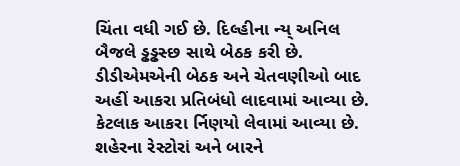ચિંતા વધી ગઈ છે. દિલ્હીના ન્ય્ અનિલ બૈજલે ડ્ઢડ્ઢસ્છ સાથે બેઠક કરી છે. ડીડીએમએની બેઠક અને ચેતવણીઓ બાદ અહીં આકરા પ્રતિબંધો લાદવામાં આવ્યા છે. કેટલાક આકરા ર્નિણયો લેવામાં આવ્યા છે. શહેરના રેસ્ટોરાં અને બારને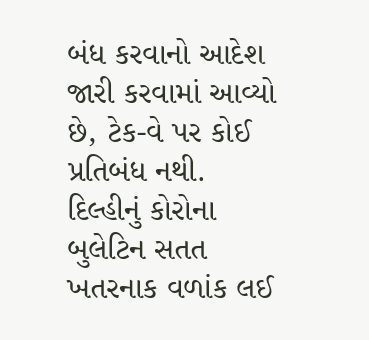બંધ કરવાનો આદેશ જારી કરવામાં આવ્યો છે, ટેક-વે પર કોઈ પ્રતિબંધ નથી. દિલ્હીનું કોરોના બુલેટિન સતત ખતરનાક વળાંક લઈ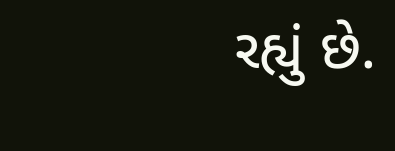રહ્યું છે.